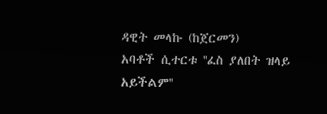ዳዊት መላኩ (ከጀርመን)
አባቶች ሲተርቱ ''ፈስ ያለበት ዝላይ አይችልም''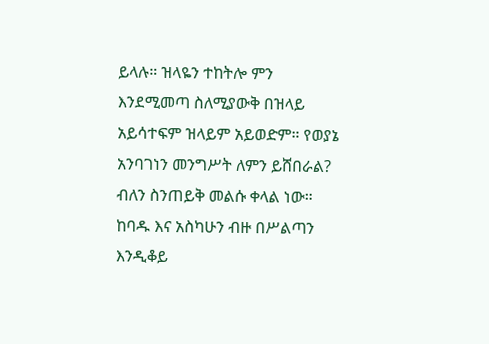ይላሉ። ዝላዬን ተከትሎ ምን እንደሚመጣ ስለሚያውቅ በዝላይ አይሳተፍም ዝላይም አይወድም። የወያኔ አንባገነን መንግሥት ለምን ይሸበራል? ብለን ስንጠይቅ መልሱ ቀላል ነው። ከባዱ እና አስካሁን ብዙ በሥልጣን እንዲቆይ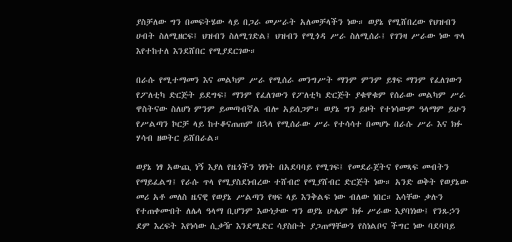ያስቻለው ግን በመፍትሄው ላይ በጋራ መሥራት አለመቻላችን ነው። ወያኔ የሚሸበረው የህዝብን ሀብት ስለሚዘርፍ፤ ህዝብን ስለሚገድል፤ ህዝብን የሚጎዳ ሥራ ስለሚሰራ፤ የገንዛ ሥራው ነው ጥላ እየተከተለ እንደሸበር የሚያደርገው።

በራሱ የሚተማመን እና መልካም ሥራ የሚሰራ መንግሥት ማንም ምንም ይፃፍ ማንም የፈለገውን የፖለቲካ ድርጅት ይደግፍ፤ ማንም የፈለገውን የፖለቲካ ድርጅት ያቁዋቁም የሰራው መልካም ሥራ ዋስትናው ስለሆነ ምንም ይመጣብኛል ብሎ አይሰጋም። ወያኔ ግን ይዞት የተነሳውም ዓላማም ይሁን የሥልጣን ኮርቻ ላይ ከተቆናጠጠም በኋላ የሚሰራው ሥራ የተሳሳተ በመሆኑ በራሱ ሥራ እና ክፉ ሃሳብ ዘወትር ይሸበራል።

ወያኔ ነፃ አውጪ ነኝ እያለ የዜጎችን ነፃነት በአደባባይ የሚገፍ፤ የመደራጀትና የመጻፍ መብትን የማይፈልግ፤ የራሱ ጥላ የሚያስደነብረው ተሸብሮ የሚያሸብር ድርጅት ነው። አንድ ወቅት የወያኔው መሪ አቶ መለስ ዜናዊ የወያኔ ሥልጣን የዛፍ ላይ እንቅልፍ ነው ብለው ነበር። እሳቸው ቃሉን የተጠቀሙበት ለሌላ ዓላማ ቢሆንም እውነታው ግን ወያኔ ሁሌም ክፉ ሥራው እያባነነው፤ የንጹኃን ደም እረፍት እየነሳው ሲቃዥ እንደሚድር ሳያስቡት ያጋጠማቸውን የስነልቦና ችግር ነው ባደባባይ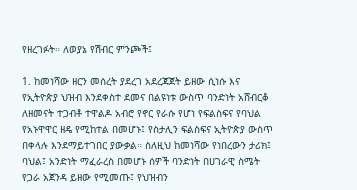የዘረገፉት። ለወያኔ የሽብር ምንጮች፤

1. ከመነሻው ዘርን መሰረት ያደረገ አደረጃጀት ይዘው ሲነሱ እና የኢትዮጵያ ህዝብ እንደቀስተ ደመና በልዩነቱ ውስጥ ባንድነት አሸብርቆ ለዘመናት ተጋብቶ ተዋልዶ አብሮ የኖር የራሱ የሆነ የፍልስፍና የባህል የአኑዋዋር ዘዴ የሚከተል በመሆኑ፤ የስታሊን ፍልስፍና ኢትዮጵያ ውስጥ በቀላሉ እንደማይተገበር ያውቃል። ስለዚህ ከመነሻው የነበረውን ታሪክ፤ ባህል፤ አንድነት ማፈራረስ በመሆኑ ሰዎች ባንድነት በሀገራዊ ስሜት የጋራ አጀንዳ ይዘው የሚመጡ፤ የህዝብን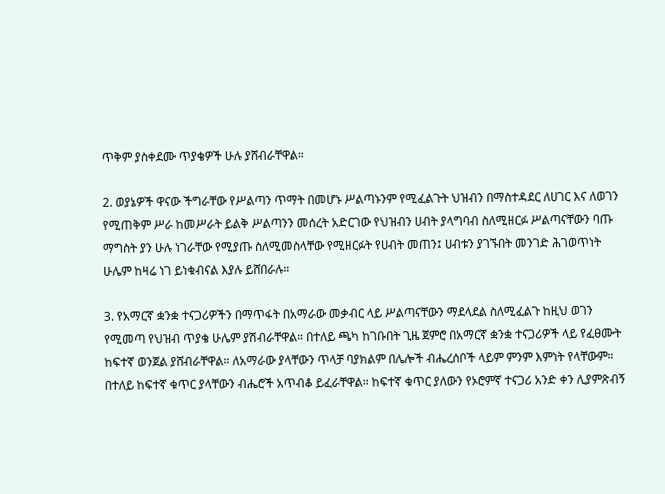ጥቅም ያስቀደሙ ጥያቄዎች ሁሉ ያሸብራቸዋል።

2. ወያኔዎች ዋናው ችግራቸው የሥልጣን ጥማት በመሆኑ ሥልጣኑንም የሚፈልጉት ህዝብን በማስተዳደር ለሀገር እና ለወገን የሚጠቅም ሥራ ከመሥራት ይልቅ ሥልጣንን መሰረት አድርገው የህዝብን ሀብት ያላግባብ ስለሚዘርፉ ሥልጣናቸውን ባጡ ማግስት ያን ሁሉ ነገራቸው የሚያጡ ስለሚመስላቸው የሚዘርፉት የሀብት መጠን፤ ሀብቱን ያገኙበት መንገድ ሕገወጥነት ሁሌም ከዛሬ ነገ ይነቁብናል እያሉ ይሸበራሉ።

3. የአማርኛ ቋንቋ ተናጋሪዎችን በማጥፋት በአማራው መቃብር ላይ ሥልጣናቸውን ማደላደል ስለሚፈልጉ ከዚህ ወገን የሚመጣ የህዝብ ጥያቄ ሁሌም ያሽብራቸዋል። በተለይ ጫካ ከገቡበት ጊዜ ጀምሮ በአማርኛ ቋንቋ ተናጋሪዎች ላይ የፈፀሙት ከፍተኛ ወንጀል ያሸብራቸዋል። ለአማራው ያላቸውን ጥላቻ ባያክልም በሌሎች ብሔረሰቦች ላይም ምንም እምነት የላቸውም። በተለይ ከፍተኛ ቁጥር ያላቸውን ብሔሮች አጥብቆ ይፈራቸዋል። ከፍተኛ ቁጥር ያለውን የኦሮምኛ ተናጋሪ አንድ ቀን ሊያምጽብኝ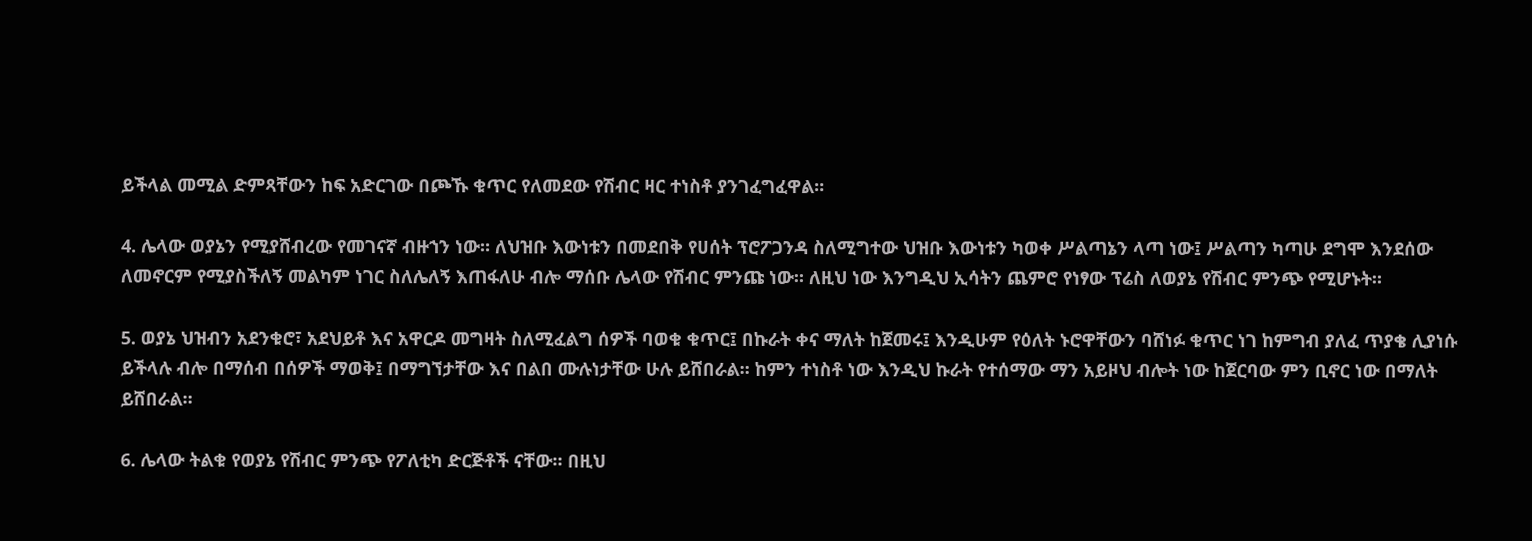ይችላል መሚል ድምጻቸውን ከፍ አድርገው በጮኹ ቁጥር የለመደው የሽብር ዛር ተነስቶ ያንገፈግፈዋል።

4. ሌላው ወያኔን የሚያሸብረው የመገናኛ ብዙኀን ነው። ለህዝቡ እውነቱን በመደበቅ የሀሰት ፕሮፖጋንዳ ስለሚግተው ህዝቡ እውነቱን ካወቀ ሥልጣኔን ላጣ ነው፤ ሥልጣን ካጣሁ ደግሞ እንደሰው ለመኖርም የሚያስችለኝ መልካም ነገር ስለሌለኝ እጠፋለሁ ብሎ ማሰቡ ሌላው የሽብር ምንጩ ነው። ለዚህ ነው እንግዲህ ኢሳትን ጨምሮ የነፃው ፕሬስ ለወያኔ የሽብር ምንጭ የሚሆኑት።

5. ወያኔ ህዝብን አደንቁሮ፣ አደህይቶ እና አዋርዶ መግዛት ስለሚፈልግ ሰዎች ባወቁ ቁጥር፤ በኩራት ቀና ማለት ከጀመሩ፤ እንዲሁም የዕለት ኑሮዋቸውን ባሸነፉ ቁጥር ነገ ከምግብ ያለፈ ጥያቄ ሊያነሱ ይችላሉ ብሎ በማሰብ በሰዎች ማወቅ፤ በማግኘታቸው እና በልበ ሙሉነታቸው ሁሉ ይሸበራል። ከምን ተነስቶ ነው እንዲህ ኩራት የተሰማው ማን አይዞህ ብሎት ነው ከጀርባው ምን ቢኖር ነው በማለት ይሸበራል።

6. ሌላው ትልቁ የወያኔ የሽብር ምንጭ የፖለቲካ ድርጅቶች ናቸው። በዚህ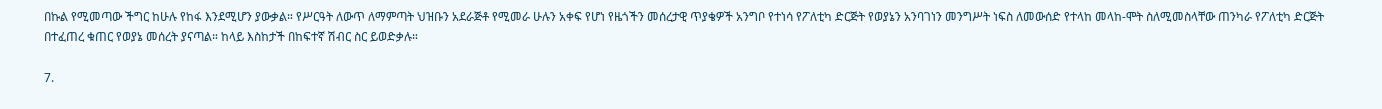በኩል የሚመጣው ችግር ከሁሉ የከፋ እንደሚሆን ያውቃል። የሥርዓት ለውጥ ለማምጣት ህዝቡን አደራጅቶ የሚመራ ሁሉን አቀፍ የሆነ የዜጎችን መሰረታዊ ጥያቄዎች አንግቦ የተነሳ የፖለቲካ ድርጅት የወያኔን አንባገነን መንግሥት ነፍስ ለመውሰድ የተላከ መላከ-ሞት ስለሚመስላቸው ጠንካራ የፖለቲካ ድርጅት በተፈጠረ ቁጠር የወያኔ መሰረት ያናጣል። ከላይ እስከታች በከፍተኛ ሽብር ስር ይወድቃሉ።

7.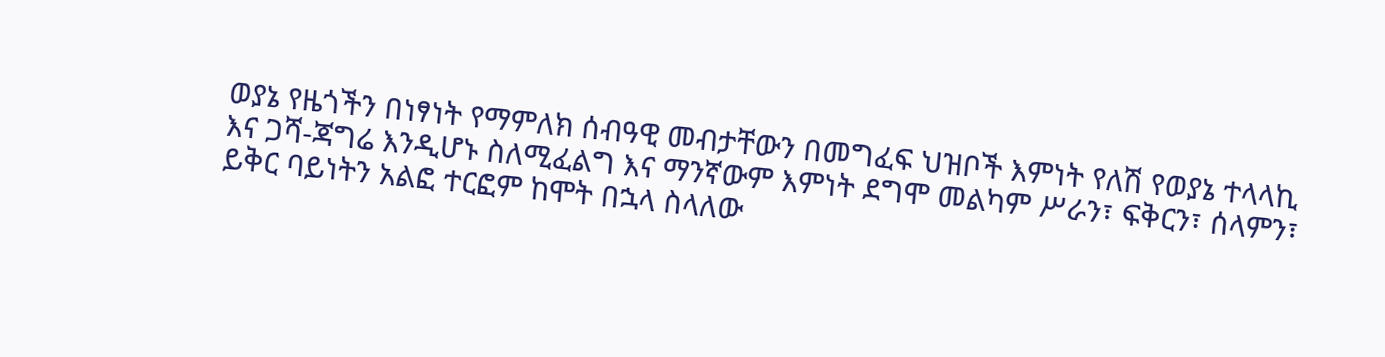ወያኔ የዜጎችን በነፃነት የማምለክ ሰብዓዊ መብታቸውን በመግፈፍ ህዝቦች እምነት የለሽ የወያኔ ተላላኪ እና ጋሻ-ጃግሬ እንዲሆኑ ስለሚፈልግ እና ማንኛውም እምነት ደግሞ መልካም ሥራን፣ ፍቅርን፣ ሰላምን፣ ይቅር ባይነትን አልፎ ተርፎም ከሞት በኋላ ስላለው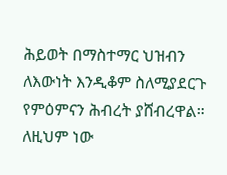ሕይወት በማስተማር ህዝብን ለእውነት እንዲቆም ስለሚያደርጉ የምዕምናን ሕብረት ያሸብረዋል። ለዚህም ነው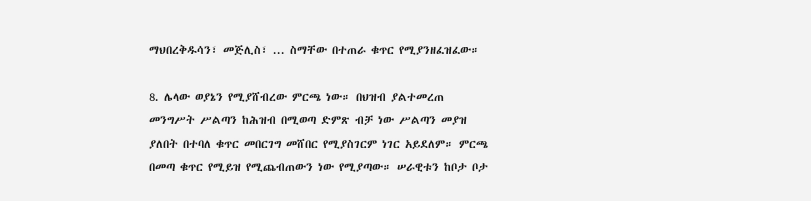ማህበረቅዱሳን፣ መጅሊስ፣ ... ስማቸው በተጠራ ቁጥር የሚያንዘፈዝፈው።

8. ሌላው ወያኔን የሚያሸብረው ምርጫ ነው። በህዝብ ያልተመረጠ መንግሥት ሥልጣን ከሕዝብ በሚወጣ ድምጽ ብቻ ነው ሥልጣን መያዝ ያለበት በተባለ ቁጥር መበርገግ መሸበር የሚያስገርም ነገር አይደለም። ምርጫ በመጣ ቁጥር የሚይዝ የሚጨብጠውን ነው የሚያጣው። ሠራዊቱን ከቦታ ቦታ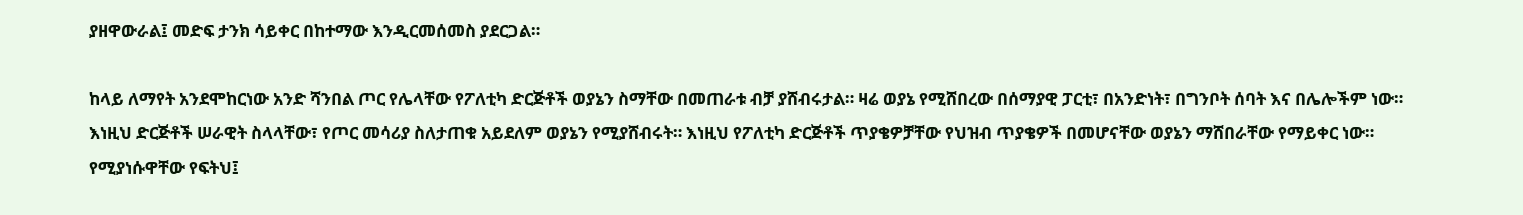ያዘዋውራል፤ መድፍ ታንክ ሳይቀር በከተማው እንዲርመሰመስ ያደርጋል።

ከላይ ለማየት አንደሞከርነው አንድ ሻንበል ጦር የሌላቸው የፖለቲካ ድርጅቶች ወያኔን ስማቸው በመጠራቱ ብቻ ያሸብሩታል። ዛሬ ወያኔ የሚሸበረው በሰማያዊ ፓርቲ፣ በአንድነት፣ በግንቦት ሰባት እና በሌሎችም ነው። እነዚህ ድርጅቶች ሠራዊት ስላላቸው፣ የጦር መሳሪያ ስለታጠቁ አይደለም ወያኔን የሚያሸብሩት። እነዚህ የፖለቲካ ድርጅቶች ጥያቄዎቻቸው የህዝብ ጥያቄዎች በመሆናቸው ወያኔን ማሸበራቸው የማይቀር ነው። የሚያነሱዋቸው የፍትህ፤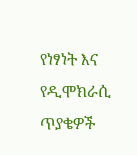የነፃነት እና የዲሞክራሲ ጥያቄዎች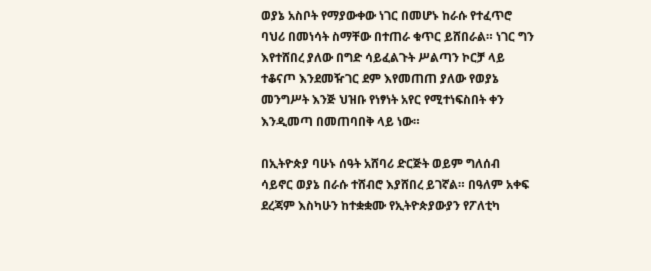ወያኔ አስቦት የማያውቀው ነገር በመሆኑ ከራሱ የተፈጥሮ ባህሪ በመነሳት ስማቸው በተጠራ ቁጥር ይሸበራል። ነገር ግን እየተሸበረ ያለው በግድ ሳይፈልጉት ሥልጣን ኮርቻ ላይ ተቆናጦ እንደመዥገር ደም እየመጠጠ ያለው የወያኔ መንግሥት እንጅ ህዝቡ የነፃነት አየር የሚተነፍስበት ቀን እንዲመጣ በመጠባበቅ ላይ ነው።

በኢትዮጵያ ባሁኑ ሰዓት አሸባሪ ድርጅት ወይም ግለሰብ ሳይኖር ወያኔ በራሱ ተሸብሮ እያሸበረ ይገኛል። በዓለም አቀፍ ደረጃም እስካሁን ከተቋቋሙ የኢትዮጵያውያን የፖለቲካ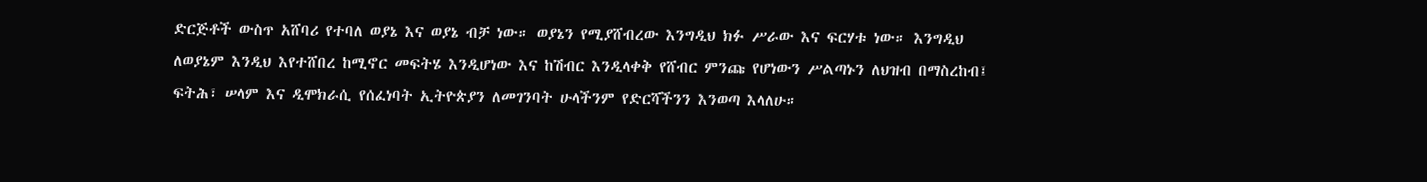ድርጅቶች ውስጥ አሸባሪ የተባለ ወያኔ እና ወያኔ ብቻ ነው። ወያኔን የሚያሸብረው እንግዲህ ክፉ ሥራው እና ፍርሃቱ ነው። እንግዲህ ለወያኔም እንዲህ እየተሸበረ ከሚኖር መፍትሄ እንዲሆነው እና ከሽብር እንዲላቀቅ የሸብር ምንጩ የሆነውን ሥልጣኑን ለህዝብ በማስረከብ፤ ፍትሕ፣ ሠላም እና ዲሞክራሲ የሰፈነባት ኢትዮጵያን ለመገንባት ሁላችንም የድርሻችንን እንወጣ እላለሁ።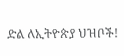ድል ለኢትዮጵያ ህዝቦች!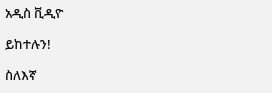አዲስ ቪዲዮ

ይከተሉን!

ስለእኛ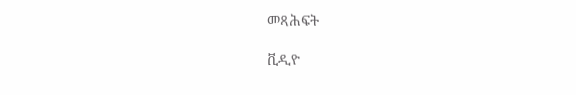መጻሕፍት

ቪዲዮ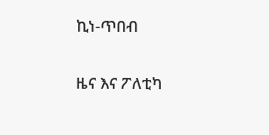ኪነ-ጥበብ

ዜና እና ፖለቲካ